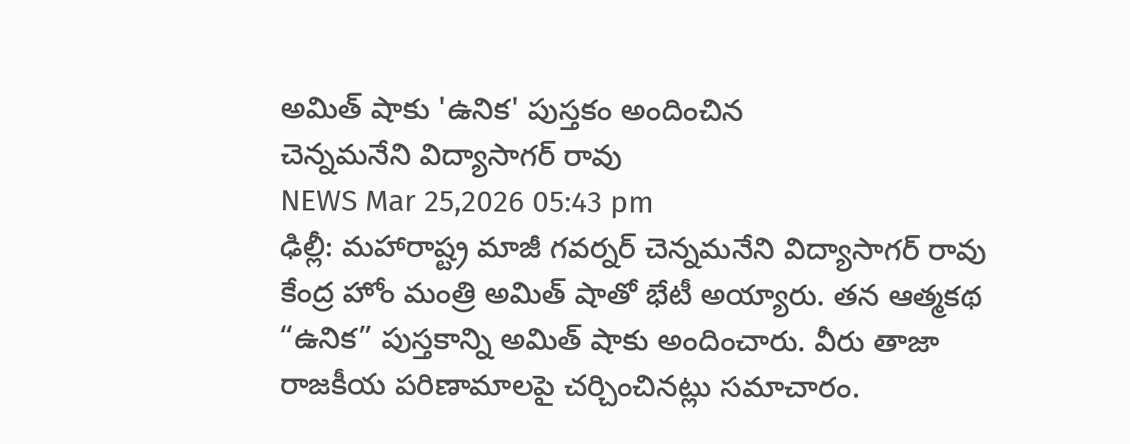అమిత్ షాకు 'ఉనిక' పుస్తకం అందించిన
చెన్నమనేని విద్యాసాగర్ రావు
NEWS Mar 25,2026 05:43 pm
ఢిల్లీ: మహారాష్ట్ర మాజీ గవర్నర్ చెన్నమనేని విద్యాసాగర్ రావు కేంద్ర హోం మంత్రి అమిత్ షాతో భేటీ అయ్యారు. తన ఆత్మకథ “ఉనిక” పుస్తకాన్ని అమిత్ షాకు అందించారు. వీరు తాజా రాజకీయ పరిణామాలపై చర్చించినట్లు సమాచారం.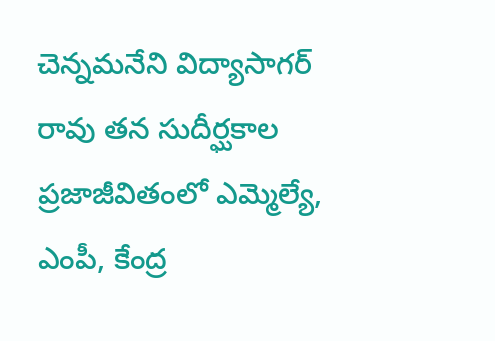చెన్నమనేని విద్యాసాగర్ రావు తన సుదీర్ఘకాల ప్రజాజీవితంలో ఎమ్మెల్యే, ఎంపీ, కేంద్ర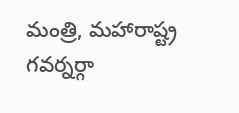మంత్రి, మహారాష్ట్ర గవర్నర్గా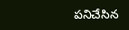పనిచేసిన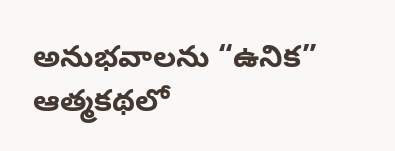అనుభవాలను “ఉనిక” ఆత్మకథలో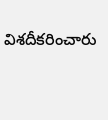విశదీకరించారు